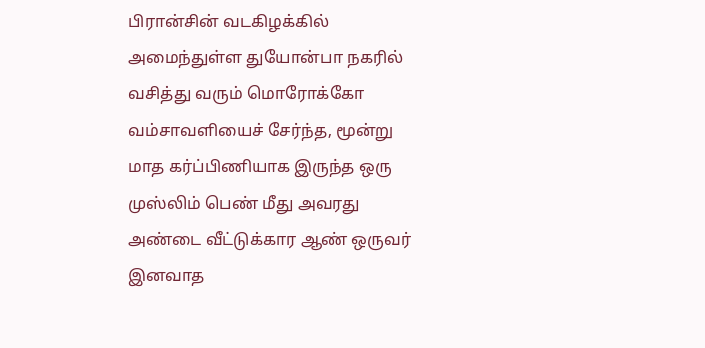பிரான்சின் வடகிழக்கில் அமைந்துள்ள துயோன்பா நகரில் வசித்து வரும் மொரோக்கோ
வம்சாவளியைச் சேர்ந்த, மூன்று மாத கர்ப்பிணியாக இருந்த ஒரு முஸ்லிம் பெண் மீது அவரது
அண்டை வீட்டுக்கார ஆண் ஒருவர் இனவாத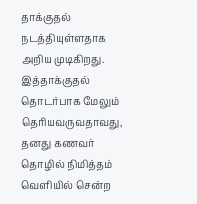தாக்குதல் நடத்தியுள்ளதாக அறிய முடிகிறது.
இத்தாக்குதல் தொடர்பாக மேலும் தெரியவருவதாவது,
தனது கணவர் தொழில் நிமித்தம் வெளியில் சென்ற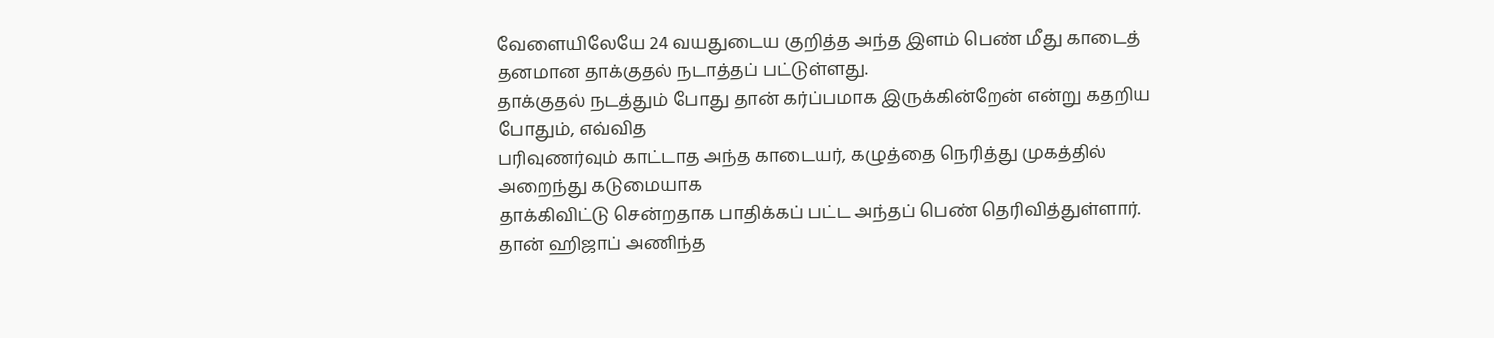வேளையிலேயே 24 வயதுடைய குறித்த அந்த இளம் பெண் மீது காடைத்
தனமான தாக்குதல் நடாத்தப் பட்டுள்ளது.
தாக்குதல் நடத்தும் போது தான் கர்ப்பமாக இருக்கின்றேன் என்று கதறிய போதும், எவ்வித
பரிவுணர்வும் காட்டாத அந்த காடையர், கழுத்தை நெரித்து முகத்தில் அறைந்து கடுமையாக
தாக்கிவிட்டு சென்றதாக பாதிக்கப் பட்ட அந்தப் பெண் தெரிவித்துள்ளார்.
தான் ஹிஜாப் அணிந்த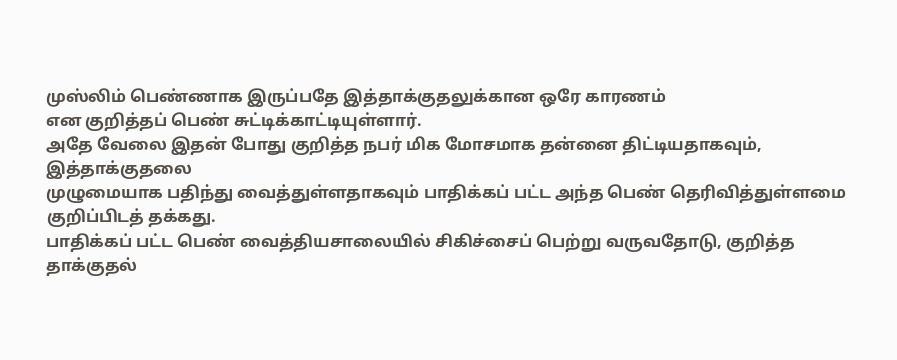முஸ்லிம் பெண்ணாக இருப்பதே இத்தாக்குதலுக்கான ஒரே காரணம்
என குறித்தப் பெண் சுட்டிக்காட்டியுள்ளார்.
அதே வேலை இதன் போது குறித்த நபர் மிக மோசமாக தன்னை திட்டியதாகவும், இத்தாக்குதலை
முழுமையாக பதிந்து வைத்துள்ளதாகவும் பாதிக்கப் பட்ட அந்த பெண் தெரிவித்துள்ளமை
குறிப்பிடத் தக்கது.
பாதிக்கப் பட்ட பெண் வைத்தியசாலையில் சிகிச்சைப் பெற்று வருவதோடு, குறித்த
தாக்குதல்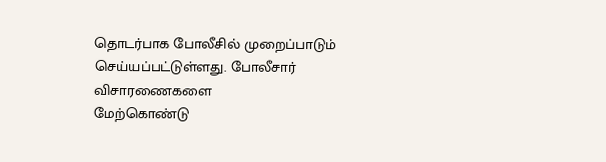தொடர்பாக போலீசில் முறைப்பாடும் செய்யப்பட்டுள்ளது. போலீசார் விசாரணைகளை
மேற்கொண்டு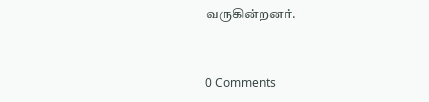வருகின்றனர்.


0 Comments